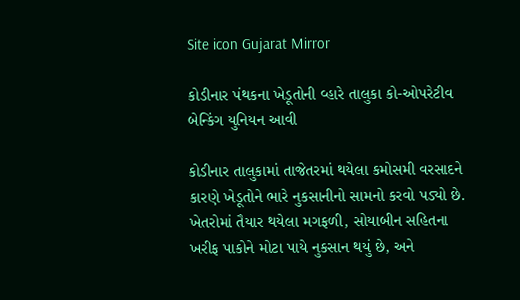Site icon Gujarat Mirror

કોડીનાર પંથકના ખેડૂતોની વ્હારે તાલુકા કો-ઓપરેટીવ બેન્કિંગ યુનિયન આવી

કોડીનાર તાલુકામાં તાજેતરમાં થયેલા કમોસમી વરસાદને કારણે ખેડૂતોને ભારે નુકસાનીનો સામનો કરવો પડ્યો છે. ખેતરોમાં તૈયાર થયેલા મગફળી, સોયાબીન સહિતના ખરીફ પાકોને મોટા પાયે નુકસાન થયું છે, અને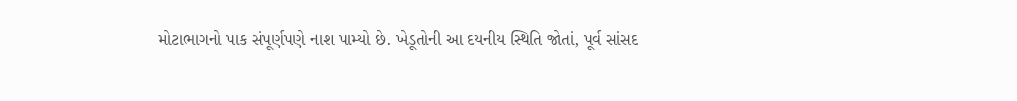મોટાભાગનો પાક સંપૂર્ણપણે નાશ પામ્યો છે. ખેડૂતોની આ દયનીય સ્થિતિ જોતાં, પૂર્વ સાંસદ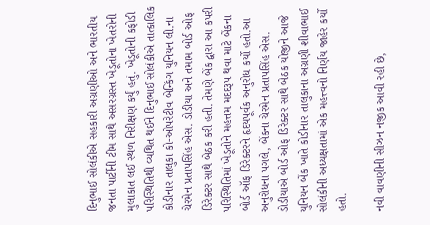દિનુભાઈ સોલંકીએ સહકારી અગ્રણીઓ અને ભારતીય જનતા પાર્ટીની ટીમ સાથે અસરગ્રસ્ત ખેડૂતોના ખેતરોની મુલાકાત લઈ સ્થળ નિરીક્ષણ કર્યું હતું. ખેડૂતોની કફોડી પરિસ્થિતિથી વ્યથિત થઈને દિનુભાઈ સોલંકીએ તાત્કાલિક કોડીનાર તાલુકા કો-ઓપરેટીવ બેન્કિંગ યુનિયન લી.ના ચેરમેન પ્રતાપસિંહ એસ. ડોડીયા અને તમામ બોર્ડ ઓફ ડિરેક્ટર સાથે બેઠક કરી હતી. તેમણે બેંક દ્વારા આ કપરી પરિસ્થિતિમાં ખેડૂતોને મહત્તમ મદદરૂપ થવા માટે બેંકના બોર્ડ ઑફ ડિરેક્ટરને હૃદયપૂર્વક અનુરોધ કર્યો હતો.આ અનુરોધના પગલે, બેંકના ચેરમેન પ્રતાપસિંહ એસ. ડોડીયાએ બોર્ડ ઓફ ડિરેક્ટર સાથે બેઠક યોજીને આજે યુનિયન બેંક ખાતે કોડીનાર તાલુકાના અગ્રણી શીવાભાઈ સોલંકીની અધ્યક્ષતામાં એક મહત્ત્વનો નિર્ણય જાહેર કર્યો હતો.

નવી વાવણીની સીઝન નજીક આવી રહી છે,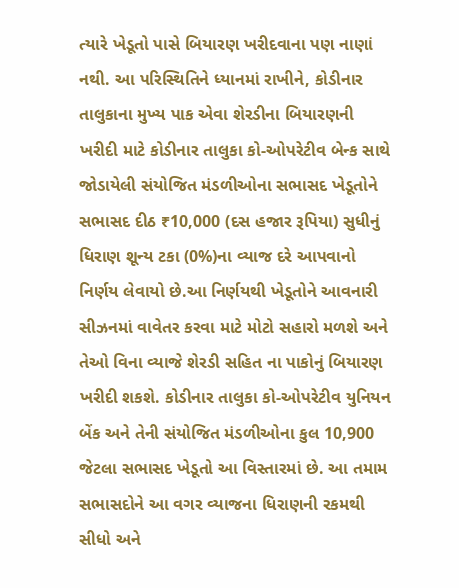ત્યારે ખેડૂતો પાસે બિયારણ ખરીદવાના પણ નાણાં નથી. આ પરિસ્થિતિને ધ્યાનમાં રાખીને, કોડીનાર તાલુકાના મુખ્ય પાક એવા શેરડીના બિયારણની ખરીદી માટે કોડીનાર તાલુકા કો-ઓપરેટીવ બેન્ક સાથે જોડાયેલી સંયોજિત મંડળીઓના સભાસદ ખેડૂતોને સભાસદ દીઠ ₹10,000 (દસ હજાર રૂપિયા) સુધીનું ધિરાણ શૂન્ય ટકા (0%)ના વ્યાજ દરે આપવાનો નિર્ણય લેવાયો છે.આ નિર્ણયથી ખેડૂતોને આવનારી સીઝનમાં વાવેતર કરવા માટે મોટો સહારો મળશે અને તેઓ વિના વ્યાજે શેરડી સહિત ના પાકોનું બિયારણ ખરીદી શકશે. કોડીનાર તાલુકા કો-ઓપરેટીવ યુનિયન બેંક અને તેની સંયોજિત મંડળીઓના કુલ 10,900 જેટલા સભાસદ ખેડૂતો આ વિસ્તારમાં છે. આ તમામ સભાસદોને આ વગર વ્યાજના ધિરાણની રકમથી સીધો અને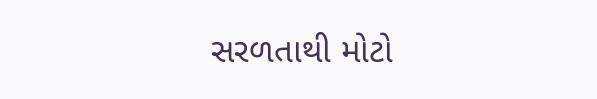સરળતાથી મોટો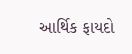આર્થિક ફાયદો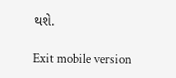થશે.

Exit mobile version